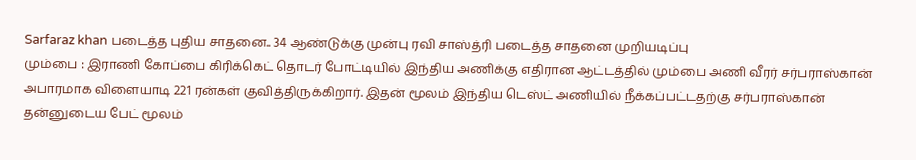Sarfaraz khan படைத்த புதிய சாதனை.. 34 ஆண்டுக்கு முன்பு ரவி சாஸ்த்ரி படைத்த சாதனை முறியடிப்பு
மும்பை : இராணி கோப்பை கிரிக்கெட் தொடர் போட்டியில் இந்திய அணிக்கு எதிரான ஆட்டத்தில் மும்பை அணி வீரர் சர்பராஸ்கான் அபாரமாக விளையாடி 221 ரன்கள் குவித்திருக்கிறார். இதன் மூலம் இந்திய டெஸ்ட் அணியில் நீக்கப்பட்டதற்கு சர்பராஸ்கான் தன்னுடைய பேட் மூலம்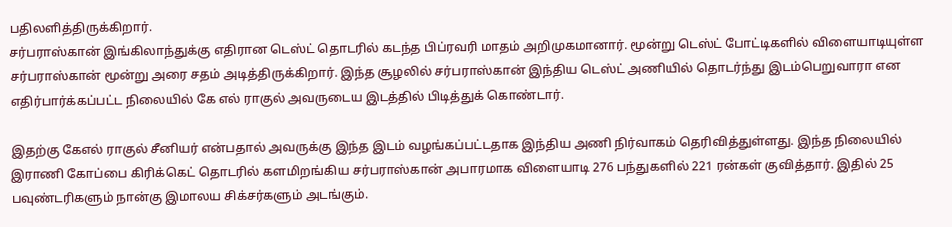பதிலளித்திருக்கிறார்.
சர்பராஸ்கான் இங்கிலாந்துக்கு எதிரான டெஸ்ட் தொடரில் கடந்த பிப்ரவரி மாதம் அறிமுகமானார். மூன்று டெஸ்ட் போட்டிகளில் விளையாடியுள்ள சர்பராஸ்கான் மூன்று அரை சதம் அடித்திருக்கிறார். இந்த சூழலில் சர்பராஸ்கான் இந்திய டெஸ்ட் அணியில் தொடர்ந்து இடம்பெறுவாரா என எதிர்பார்க்கப்பட்ட நிலையில் கே எல் ராகுல் அவருடைய இடத்தில் பிடித்துக் கொண்டார்.

இதற்கு கேஎல் ராகுல் சீனியர் என்பதால் அவருக்கு இந்த இடம் வழங்கப்பட்டதாக இந்திய அணி நிர்வாகம் தெரிவித்துள்ளது. இந்த நிலையில் இராணி கோப்பை கிரிக்கெட் தொடரில் களமிறங்கிய சர்பராஸ்கான் அபாரமாக விளையாடி 276 பந்துகளில் 221 ரன்கள் குவித்தார். இதில் 25 பவுண்டரிகளும் நான்கு இமாலய சிக்சர்களும் அடங்கும்.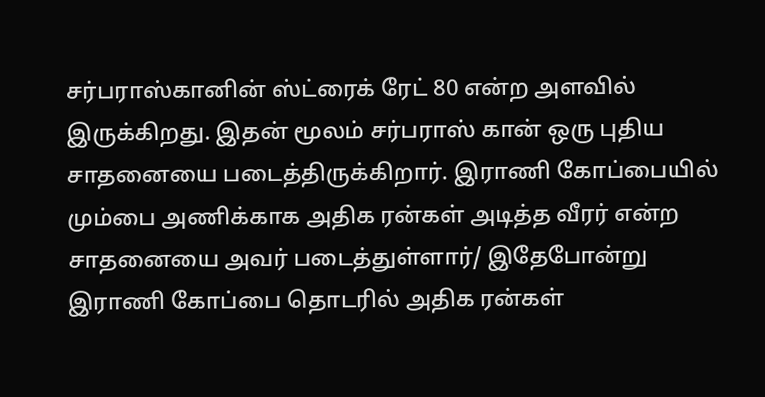சர்பராஸ்கானின் ஸ்ட்ரைக் ரேட் 80 என்ற அளவில் இருக்கிறது. இதன் மூலம் சர்பராஸ் கான் ஒரு புதிய சாதனையை படைத்திருக்கிறார். இராணி கோப்பையில் மும்பை அணிக்காக அதிக ரன்கள் அடித்த வீரர் என்ற சாதனையை அவர் படைத்துள்ளார்/ இதேபோன்று இராணி கோப்பை தொடரில் அதிக ரன்கள்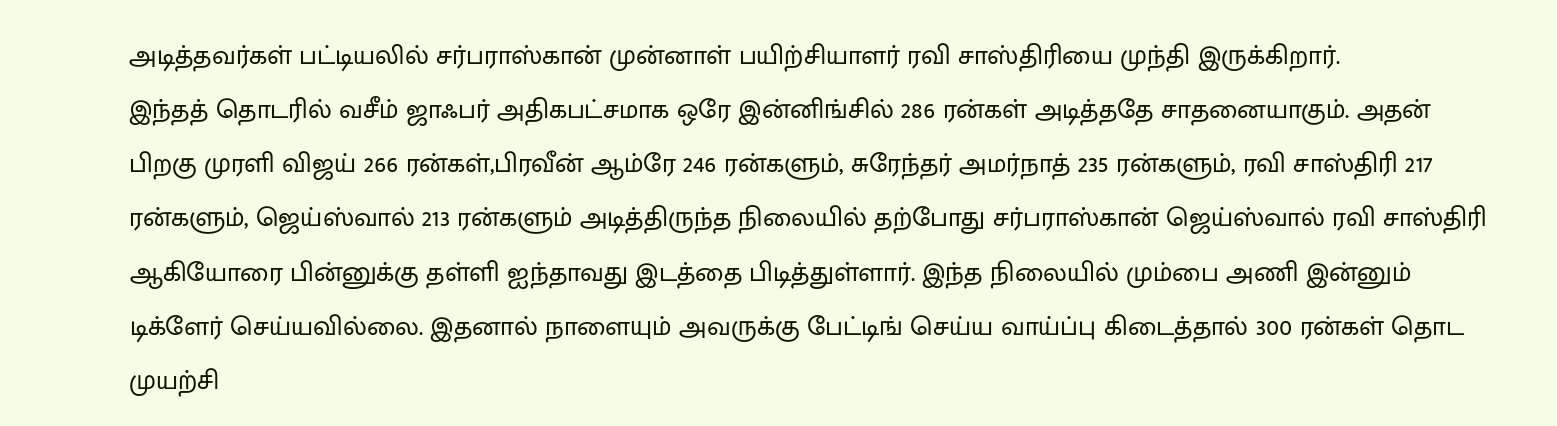அடித்தவர்கள் பட்டியலில் சர்பராஸ்கான் முன்னாள் பயிற்சியாளர் ரவி சாஸ்திரியை முந்தி இருக்கிறார்.
இந்தத் தொடரில் வசீம் ஜாஃபர் அதிகபட்சமாக ஒரே இன்னிங்சில் 286 ரன்கள் அடித்ததே சாதனையாகும். அதன் பிறகு முரளி விஜய் 266 ரன்கள்,பிரவீன் ஆம்ரே 246 ரன்களும், சுரேந்தர் அமர்நாத் 235 ரன்களும், ரவி சாஸ்திரி 217 ரன்களும், ஜெய்ஸ்வால் 213 ரன்களும் அடித்திருந்த நிலையில் தற்போது சர்பராஸ்கான் ஜெய்ஸ்வால் ரவி சாஸ்திரி ஆகியோரை பின்னுக்கு தள்ளி ஐந்தாவது இடத்தை பிடித்துள்ளார். இந்த நிலையில் மும்பை அணி இன்னும் டிக்ளேர் செய்யவில்லை. இதனால் நாளையும் அவருக்கு பேட்டிங் செய்ய வாய்ப்பு கிடைத்தால் 300 ரன்கள் தொட முயற்சி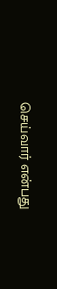செய்வார் என்பது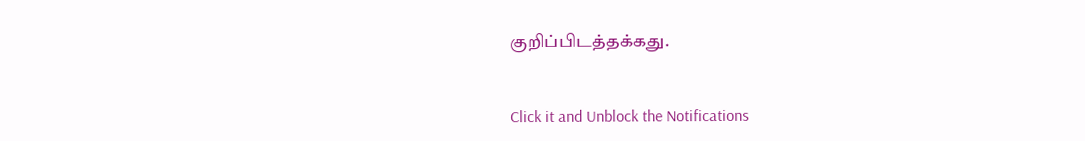குறிப்பிடத்தக்கது.


Click it and Unblock the Notifications